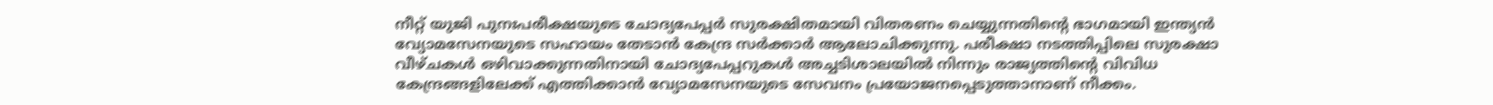നീറ്റ് യുജി പുനഃപരീക്ഷയുടെ ചോദ്യപേപ്പർ സുരക്ഷിതമായി വിതരണം ചെയ്യുന്നതിന്റെ ഭാഗമായി ഇന്ത്യൻ വ്യോമസേനയുടെ സഹായം തേടാൻ കേന്ദ്ര സർക്കാർ ആലോചിക്കുന്നു. പരീക്ഷാ നടത്തിപ്പിലെ സുരക്ഷാ വീഴ്ചകൾ ഒഴിവാക്കുന്നതിനായി ചോദ്യപേപ്പറുകൾ അച്ചടിശാലയിൽ നിന്നും രാജ്യത്തിന്റെ വിവിധ കേന്ദ്രങ്ങളിലേക്ക് എത്തിക്കാൻ വ്യോമസേനയുടെ സേവനം പ്രയോജനപ്പെടുത്താനാണ് നീക്കം.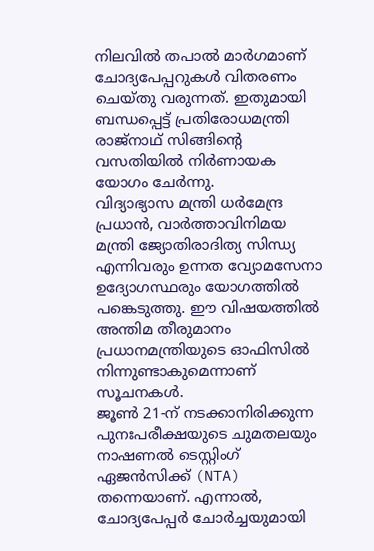നിലവിൽ തപാൽ മാർഗമാണ് ചോദ്യപേപ്പറുകൾ വിതരണം ചെയ്തു വരുന്നത്. ഇതുമായി ബന്ധപ്പെട്ട് പ്രതിരോധമന്ത്രി രാജ്നാഥ് സിങ്ങിന്റെ വസതിയിൽ നിർണായക യോഗം ചേർന്നു.
വിദ്യാഭ്യാസ മന്ത്രി ധർമേന്ദ്ര പ്രധാൻ, വാർത്താവിനിമയ മന്ത്രി ജ്യോതിരാദിത്യ സിന്ധ്യ എന്നിവരും ഉന്നത വ്യോമസേനാ ഉദ്യോഗസ്ഥരും യോഗത്തിൽ പങ്കെടുത്തു. ഈ വിഷയത്തിൽ അന്തിമ തീരുമാനം പ്രധാനമന്ത്രിയുടെ ഓഫിസിൽ നിന്നുണ്ടാകുമെന്നാണ് സൂചനകൾ.
ജൂൺ 21-ന് നടക്കാനിരിക്കുന്ന പുനഃപരീക്ഷയുടെ ചുമതലയും നാഷണൽ ടെസ്റ്റിംഗ് ഏജൻസിക്ക് (NTA) തന്നെയാണ്. എന്നാൽ, ചോദ്യപേപ്പർ ചോർച്ചയുമായി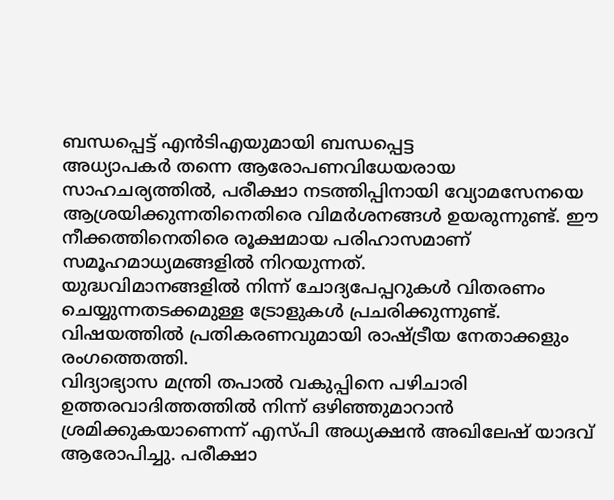ബന്ധപ്പെട്ട് എൻടിഎയുമായി ബന്ധപ്പെട്ട
അധ്യാപകർ തന്നെ ആരോപണവിധേയരായ സാഹചര്യത്തിൽ, പരീക്ഷാ നടത്തിപ്പിനായി വ്യോമസേനയെ ആശ്രയിക്കുന്നതിനെതിരെ വിമർശനങ്ങൾ ഉയരുന്നുണ്ട്. ഈ നീക്കത്തിനെതിരെ രൂക്ഷമായ പരിഹാസമാണ് സമൂഹമാധ്യമങ്ങളിൽ നിറയുന്നത്.
യുദ്ധവിമാനങ്ങളിൽ നിന്ന് ചോദ്യപേപ്പറുകൾ വിതരണം ചെയ്യുന്നതടക്കമുള്ള ട്രോളുകൾ പ്രചരിക്കുന്നുണ്ട്. വിഷയത്തിൽ പ്രതികരണവുമായി രാഷ്ട്രീയ നേതാക്കളും രംഗത്തെത്തി.
വിദ്യാഭ്യാസ മന്ത്രി തപാൽ വകുപ്പിനെ പഴിചാരി ഉത്തരവാദിത്തത്തിൽ നിന്ന് ഒഴിഞ്ഞുമാറാൻ ശ്രമിക്കുകയാണെന്ന് എസ്പി അധ്യക്ഷൻ അഖിലേഷ് യാദവ് ആരോപിച്ചു. പരീക്ഷാ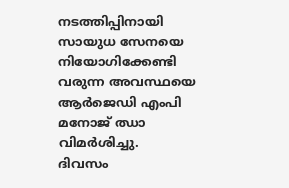നടത്തിപ്പിനായി സായുധ സേനയെ നിയോഗിക്കേണ്ടി വരുന്ന അവസ്ഥയെ ആർജെഡി എംപി മനോജ് ഝാ വിമർശിച്ചു.
ദിവസം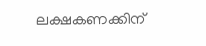ലക്ഷകണക്കിന്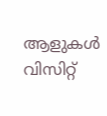ആളുകൾ വിസിറ്റ്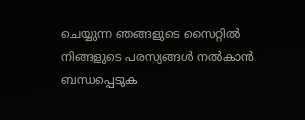ചെയ്യുന്ന ഞങ്ങളുടെ സൈറ്റിൽ നിങ്ങളുടെ പരസ്യങ്ങൾ നൽകാൻ ബന്ധപ്പെടുക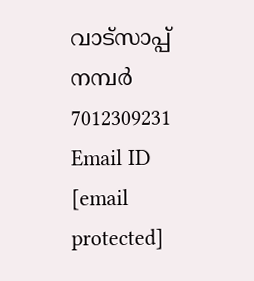വാട്സാപ്പ് നമ്പർ 7012309231 Email ID [email protected]